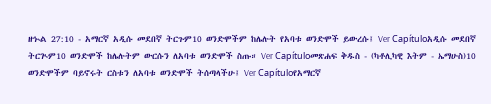ዘኍል 27:10 - አማርኛ አዲሱ መደበኛ ትርጉም10 ወንድሞችም ከሌሉት የአባቱ ወንድሞች ይውረሱ፤ Ver Capítuloአዲሱ መደበኛ ትርጒም10 ወንድሞች ከሌሉትም ውርሱን ለአባቱ ወንድሞች ስጡ። Ver Capítuloመጽሐፍ ቅዱስ - (ካቶሊካዊ እትም - ኤማሁስ)10 ወንድሞችም ባይኖሩት ርስቱን ለአባቱ ወንድሞች ትሰጣላችሁ፤ Ver Capítuloየአማርኛ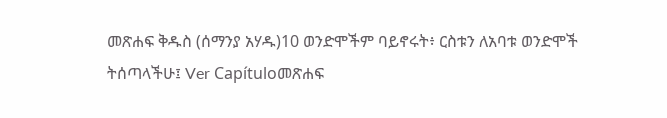መጽሐፍ ቅዱስ (ሰማንያ አሃዱ)10 ወንድሞችም ባይኖሩት፥ ርስቱን ለአባቱ ወንድሞች ትሰጣላችሁ፤ Ver Capítuloመጽሐፍ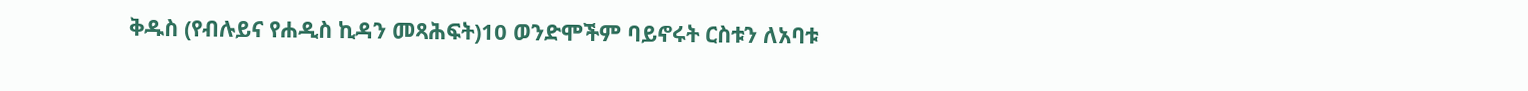ቅዱስ (የብሉይና የሐዲስ ኪዳን መጻሕፍት)10 ወንድሞችም ባይኖሩት ርስቱን ለአባቱ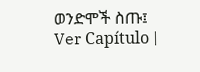ወንድሞች ስጡ፤ Ver Capítulo |